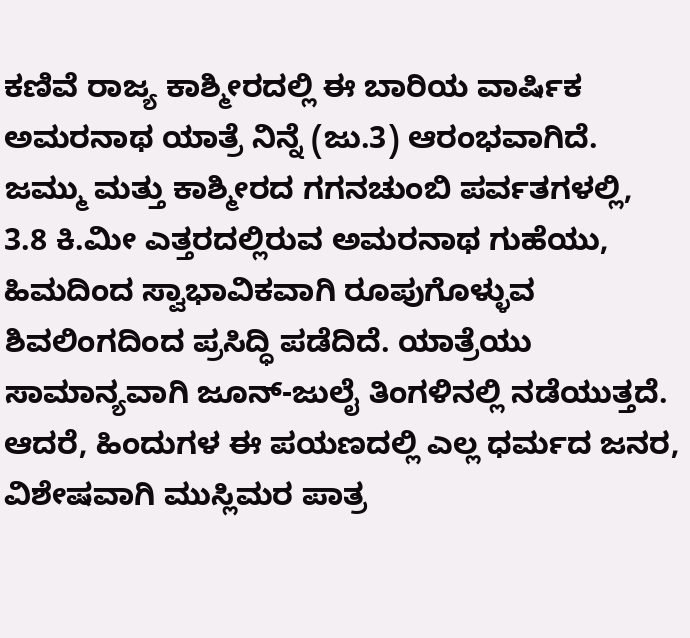ಕಣಿವೆ ರಾಜ್ಯ ಕಾಶ್ಮೀರದಲ್ಲಿ ಈ ಬಾರಿಯ ವಾರ್ಷಿಕ ಅಮರನಾಥ ಯಾತ್ರೆ ನಿನ್ನೆ (ಜು.3) ಆರಂಭವಾಗಿದೆ. ಜಮ್ಮು ಮತ್ತು ಕಾಶ್ಮೀರದ ಗಗನಚುಂಬಿ ಪರ್ವತಗಳಲ್ಲಿ, 3.8 ಕಿ.ಮೀ ಎತ್ತರದಲ್ಲಿರುವ ಅಮರನಾಥ ಗುಹೆಯು, ಹಿಮದಿಂದ ಸ್ವಾಭಾವಿಕವಾಗಿ ರೂಪುಗೊಳ್ಳುವ ಶಿವಲಿಂಗದಿಂದ ಪ್ರಸಿದ್ಧಿ ಪಡೆದಿದೆ. ಯಾತ್ರೆಯು ಸಾಮಾನ್ಯವಾಗಿ ಜೂನ್-ಜುಲೈ ತಿಂಗಳಿನಲ್ಲಿ ನಡೆಯುತ್ತದೆ. ಆದರೆ, ಹಿಂದುಗಳ ಈ ಪಯಣದಲ್ಲಿ ಎಲ್ಲ ಧರ್ಮದ ಜನರ, ವಿಶೇಷವಾಗಿ ಮುಸ್ಲಿಮರ ಪಾತ್ರ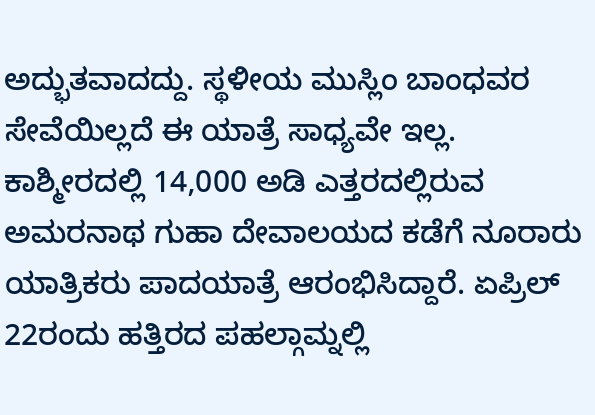ಅದ್ಭುತವಾದದ್ದು. ಸ್ಥಳೀಯ ಮುಸ್ಲಿಂ ಬಾಂಧವರ ಸೇವೆಯಿಲ್ಲದೆ ಈ ಯಾತ್ರೆ ಸಾಧ್ಯವೇ ಇಲ್ಲ.
ಕಾಶ್ಮೀರದಲ್ಲಿ 14,000 ಅಡಿ ಎತ್ತರದಲ್ಲಿರುವ ಅಮರನಾಥ ಗುಹಾ ದೇವಾಲಯದ ಕಡೆಗೆ ನೂರಾರು ಯಾತ್ರಿಕರು ಪಾದಯಾತ್ರೆ ಆರಂಭಿಸಿದ್ದಾರೆ. ಏಪ್ರಿಲ್ 22ರಂದು ಹತ್ತಿರದ ಪಹಲ್ಗಾಮ್ನಲ್ಲಿ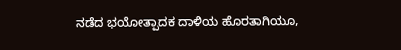ನಡೆದ ಭಯೋತ್ಪಾದಕ ದಾಳಿಯ ಹೊರತಾಗಿಯೂ,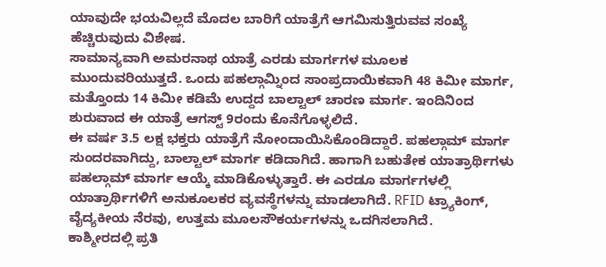ಯಾವುದೇ ಭಯವಿಲ್ಲದೆ ಮೊದಲ ಬಾರಿಗೆ ಯಾತ್ರೆಗೆ ಆಗಮಿಸುತ್ತಿರುವವ ಸಂಖ್ಯೆ ಹೆಚ್ಚಿರುವುದು ವಿಶೇಷ.
ಸಾಮಾನ್ಯವಾಗಿ ಅಮರನಾಥ ಯಾತ್ರೆ ಎರಡು ಮಾರ್ಗಗಳ ಮೂಲಕ ಮುಂದುವರಿಯುತ್ತದೆ. ಒಂದು ಪಹಲ್ಗಾಮ್ನಿಂದ ಸಾಂಪ್ರದಾಯಿಕವಾಗಿ 48 ಕಿಮೀ ಮಾರ್ಗ, ಮತ್ತೊಂದು 14 ಕಿಮೀ ಕಡಿಮೆ ಉದ್ದದ ಬಾಲ್ಟಾಲ್ ಚಾರಣ ಮಾರ್ಗ. ಇಂದಿನಿಂದ ಶುರುವಾದ ಈ ಯಾತ್ರೆ ಆಗಸ್ಟ್ 9ರಂದು ಕೊನೆಗೊಳ್ಳಲಿದೆ.
ಈ ವರ್ಷ 3.5 ಲಕ್ಷ ಭಕ್ತರು ಯಾತ್ರೆಗೆ ನೋಂದಾಯಿಸಿಕೊಂಡಿದ್ದಾರೆ. ಪಹಲ್ಗಾಮ್ ಮಾರ್ಗ ಸುಂದರವಾಗಿದ್ದು, ಬಾಲ್ಟಾಲ್ ಮಾರ್ಗ ಕಡಿದಾಗಿದೆ. ಹಾಗಾಗಿ ಬಹುತೇಕ ಯಾತ್ರಾರ್ಥಿಗಳು ಪಹಲ್ಗಾಮ್ ಮಾರ್ಗ ಆಯ್ಕೆ ಮಾಡಿಕೊಳ್ಳುತ್ತಾರೆ. ಈ ಎರಡೂ ಮಾರ್ಗಗಳಲ್ಲಿ ಯಾತ್ರಾರ್ಥಿಗಳಿಗೆ ಅನುಕೂಲಕರ ವ್ಯವಸ್ಥೆಗಳನ್ನು ಮಾಡಲಾಗಿದೆ. RFID ಟ್ರ್ಯಾಕಿಂಗ್, ವೈದ್ಯಕೀಯ ನೆರವು, ಉತ್ತಮ ಮೂಲಸೌಕರ್ಯಗಳನ್ನು ಒದಗಿಸಲಾಗಿದೆ.
ಕಾಶ್ಮೀರದಲ್ಲಿ ಪ್ರತಿ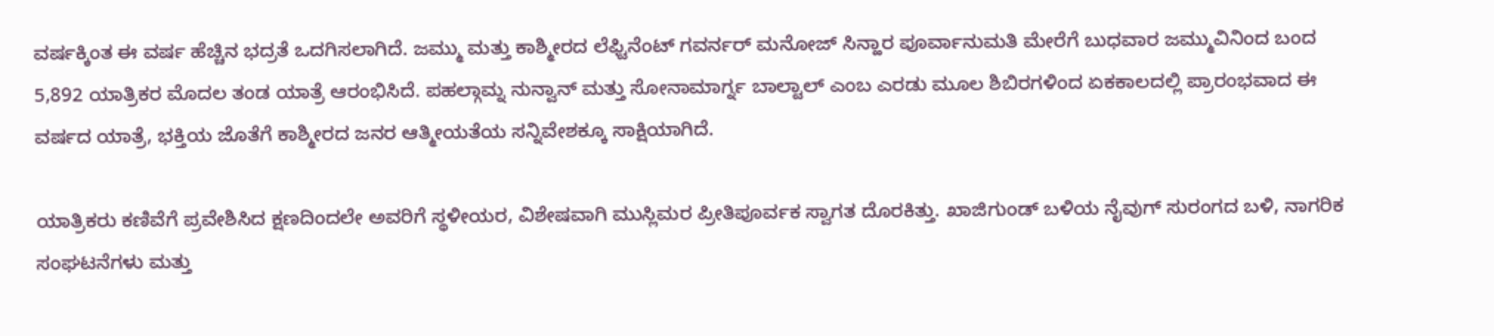ವರ್ಷಕ್ಕಿಂತ ಈ ವರ್ಷ ಹೆಚ್ಚಿನ ಭದ್ರತೆ ಒದಗಿಸಲಾಗಿದೆ. ಜಮ್ಮು ಮತ್ತು ಕಾಶ್ಮೀರದ ಲೆಫ್ಟಿನೆಂಟ್ ಗವರ್ನರ್ ಮನೋಜ್ ಸಿನ್ಹಾರ ಪೂರ್ವಾನುಮತಿ ಮೇರೆಗೆ ಬುಧವಾರ ಜಮ್ಮುವಿನಿಂದ ಬಂದ 5,892 ಯಾತ್ರಿಕರ ಮೊದಲ ತಂಡ ಯಾತ್ರೆ ಆರಂಭಿಸಿದೆ. ಪಹಲ್ಗಾಮ್ನ ನುನ್ವಾನ್ ಮತ್ತು ಸೋನಾಮಾರ್ಗ್ನ ಬಾಲ್ಟಾಲ್ ಎಂಬ ಎರಡು ಮೂಲ ಶಿಬಿರಗಳಿಂದ ಏಕಕಾಲದಲ್ಲಿ ಪ್ರಾರಂಭವಾದ ಈ ವರ್ಷದ ಯಾತ್ರೆ, ಭಕ್ತಿಯ ಜೊತೆಗೆ ಕಾಶ್ಮೀರದ ಜನರ ಆತ್ಮೀಯತೆಯ ಸನ್ನಿವೇಶಕ್ಕೂ ಸಾಕ್ಷಿಯಾಗಿದೆ.

ಯಾತ್ರಿಕರು ಕಣಿವೆಗೆ ಪ್ರವೇಶಿಸಿದ ಕ್ಷಣದಿಂದಲೇ ಅವರಿಗೆ ಸ್ಥಳೀಯರ, ವಿಶೇಷವಾಗಿ ಮುಸ್ಲಿಮರ ಪ್ರೀತಿಪೂರ್ವಕ ಸ್ವಾಗತ ದೊರಕಿತ್ತು. ಖಾಜಿಗುಂಡ್ ಬಳಿಯ ನೈವುಗ್ ಸುರಂಗದ ಬಳಿ, ನಾಗರಿಕ ಸಂಘಟನೆಗಳು ಮತ್ತು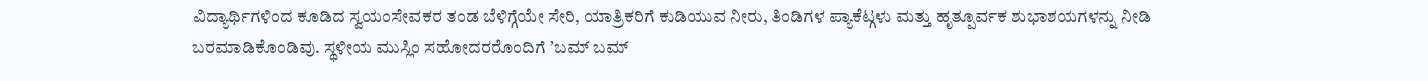ವಿದ್ಯಾರ್ಥಿಗಳಿಂದ ಕೂಡಿದ ಸ್ವಯಂಸೇವಕರ ತಂಡ ಬೆಳಿಗ್ಗೆಯೇ ಸೇರಿ, ಯಾತ್ರಿಕರಿಗೆ ಕುಡಿಯುವ ನೀರು, ತಿಂಡಿಗಳ ಪ್ಯಾಕೆಟ್ಗಳು ಮತ್ತು ಹೃತ್ಪೂರ್ವಕ ಶುಭಾಶಯಗಳನ್ನು ನೀಡಿ ಬರಮಾಡಿಕೊಂಡಿವು. ಸ್ಥಳೀಯ ಮುಸ್ಲಿಂ ಸಹೋದರರೊಂದಿಗೆ ʼಬಮ್ ಬಮ್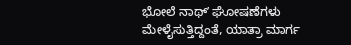ಭೋಲೆ ನಾಥ್ʼ ಘೋಷಣೆಗಳು ಮೇಳೈಸುತ್ತಿದ್ದಂತೆ, ಯಾತ್ರಾ ಮಾರ್ಗ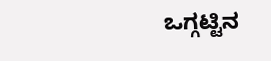ಒಗ್ಗಟ್ಟಿನ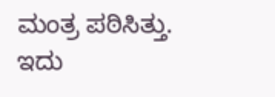ಮಂತ್ರ ಪಠಿಸಿತ್ತು. ಇದು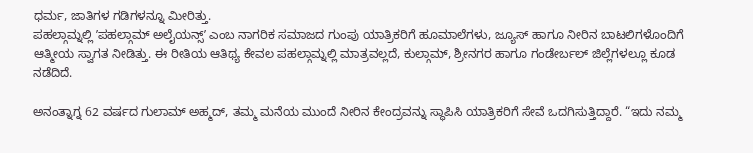ಧರ್ಮ, ಜಾತಿಗಳ ಗಡಿಗಳನ್ನೂ ಮೀರಿತ್ತು.
ಪಹಲ್ಗಾಮ್ನಲ್ಲಿ ʼಪಹಲ್ಗಾಮ್ ಅಲೈಯನ್ಸ್ʼ ಎಂಬ ನಾಗರಿಕ ಸಮಾಜದ ಗುಂಪು ಯಾತ್ರಿಕರಿಗೆ ಹೂಮಾಲೆಗಳು, ಜ್ಯೂಸ್ ಹಾಗೂ ನೀರಿನ ಬಾಟಲಿಗಳೊಂದಿಗೆ ಆತ್ಮೀಯ ಸ್ವಾಗತ ನೀಡಿತ್ತು. ಈ ರೀತಿಯ ಆತಿಥ್ಯ ಕೇವಲ ಪಹಲ್ಗಾಮ್ನಲ್ಲಿ ಮಾತ್ರವಲ್ಲದೆ, ಕುಲ್ಗಾಮ್, ಶ್ರೀನಗರ ಹಾಗೂ ಗಂಡೇರ್ಬಲ್ ಜಿಲ್ಲೆಗಳಲ್ಲೂ ಕೂಡ ನಡೆದಿದೆ.

ಅನಂತ್ನಾಗ್ನ 62 ವರ್ಷದ ಗುಲಾಮ್ ಅಹ್ಮದ್, ತಮ್ಮ ಮನೆಯ ಮುಂದೆ ನೀರಿನ ಕೇಂದ್ರವನ್ನು ಸ್ಥಾಪಿಸಿ ಯಾತ್ರಿಕರಿಗೆ ಸೇವೆ ಒದಗಿಸುತ್ತಿದ್ದಾರೆ. “ಇದು ನಮ್ಮ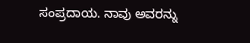ಸಂಪ್ರದಾಯ. ನಾವು ಅವರನ್ನು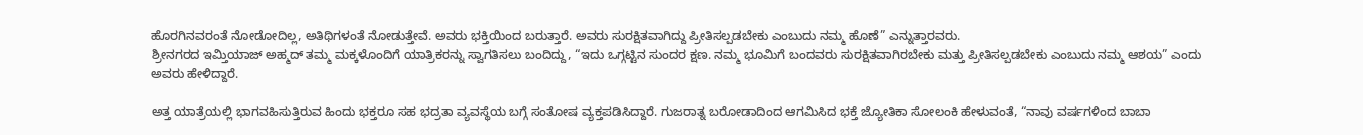ಹೊರಗಿನವರಂತೆ ನೋಡೋದಿಲ್ಲ, ಅತಿಥಿಗಳಂತೆ ನೋಡುತ್ತೇವೆ. ಅವರು ಭಕ್ತಿಯಿಂದ ಬರುತ್ತಾರೆ. ಅವರು ಸುರಕ್ಷಿತವಾಗಿದ್ದು ಪ್ರೀತಿಸಲ್ಪಡಬೇಕು ಎಂಬುದು ನಮ್ಮ ಹೊಣೆ” ಎನ್ನುತ್ತಾರವರು.
ಶ್ರೀನಗರದ ಇಮ್ತಿಯಾಜ್ ಅಹ್ಮದ್ ತಮ್ಮ ಮಕ್ಕಳೊಂದಿಗೆ ಯಾತ್ರಿಕರನ್ನು ಸ್ವಾಗತಿಸಲು ಬಂದಿದ್ದು, “ಇದು ಒಗ್ಗಟ್ಟಿನ ಸುಂದರ ಕ್ಷಣ. ನಮ್ಮ ಭೂಮಿಗೆ ಬಂದವರು ಸುರಕ್ಷಿತವಾಗಿರಬೇಕು ಮತ್ತು ಪ್ರೀತಿಸಲ್ಪಡಬೇಕು ಎಂಬುದು ನಮ್ಮ ಆಶಯ” ಎಂದು ಅವರು ಹೇಳಿದ್ದಾರೆ.

ಅತ್ತ ಯಾತ್ರೆಯಲ್ಲಿ ಭಾಗವಹಿಸುತ್ತಿರುವ ಹಿಂದು ಭಕ್ತರೂ ಸಹ ಭದ್ರತಾ ವ್ಯವಸ್ಥೆಯ ಬಗ್ಗೆ ಸಂತೋಷ ವ್ಯಕ್ತಪಡಿಸಿದ್ದಾರೆ. ಗುಜರಾತ್ನ ಬರೋಡಾದಿಂದ ಆಗಮಿಸಿದ ಭಕ್ತೆ ಜ್ಯೋತಿಕಾ ಸೋಲಂಕಿ ಹೇಳುವಂತೆ, “ನಾವು ವರ್ಷಗಳಿಂದ ಬಾಬಾ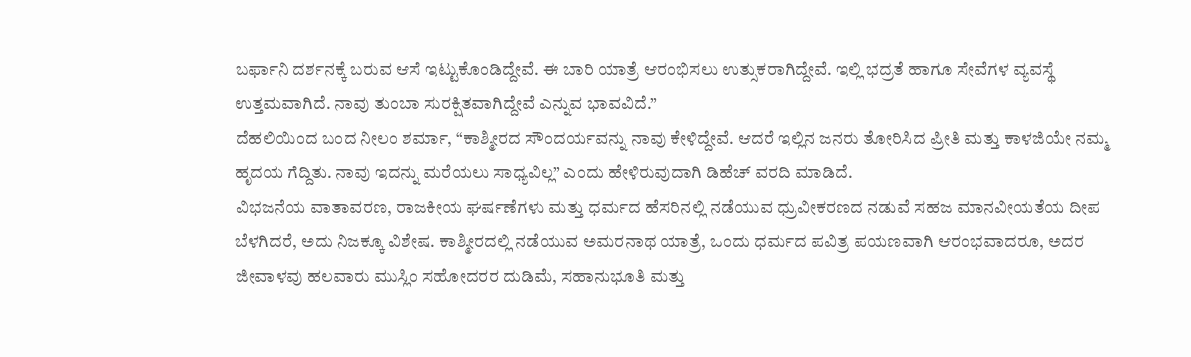ಬರ್ಫಾನಿ ದರ್ಶನಕ್ಕೆ ಬರುವ ಆಸೆ ಇಟ್ಟುಕೊಂಡಿದ್ದೇವೆ. ಈ ಬಾರಿ ಯಾತ್ರೆ ಆರಂಭಿಸಲು ಉತ್ಸುಕರಾಗಿದ್ದೇವೆ. ಇಲ್ಲಿ ಭದ್ರತೆ ಹಾಗೂ ಸೇವೆಗಳ ವ್ಯವಸ್ಥೆ ಉತ್ತಮವಾಗಿದೆ. ನಾವು ತುಂಬಾ ಸುರಕ್ಷಿತವಾಗಿದ್ದೇವೆ ಎನ್ನುವ ಭಾವವಿದೆ.”
ದೆಹಲಿಯಿಂದ ಬಂದ ನೀಲಂ ಶರ್ಮಾ, “ಕಾಶ್ಮೀರದ ಸೌಂದರ್ಯವನ್ನು ನಾವು ಕೇಳಿದ್ದೇವೆ. ಆದರೆ ಇಲ್ಲಿನ ಜನರು ತೋರಿಸಿದ ಪ್ರೀತಿ ಮತ್ತು ಕಾಳಜಿಯೇ ನಮ್ಮ ಹೃದಯ ಗೆದ್ದಿತು. ನಾವು ಇದನ್ನು ಮರೆಯಲು ಸಾಧ್ಯವಿಲ್ಲ” ಎಂದು ಹೇಳಿರುವುದಾಗಿ ಡಿಹೆಚ್ ವರದಿ ಮಾಡಿದೆ.
ವಿಭಜನೆಯ ವಾತಾವರಣ, ರಾಜಕೀಯ ಘರ್ಷಣೆಗಳು ಮತ್ತು ಧರ್ಮದ ಹೆಸರಿನಲ್ಲಿ ನಡೆಯುವ ಧ್ರುವೀಕರಣದ ನಡುವೆ ಸಹಜ ಮಾನವೀಯತೆಯ ದೀಪ ಬೆಳಗಿದರೆ, ಅದು ನಿಜಕ್ಕೂ ವಿಶೇಷ. ಕಾಶ್ಮೀರದಲ್ಲಿ ನಡೆಯುವ ಅಮರನಾಥ ಯಾತ್ರೆ, ಒಂದು ಧರ್ಮದ ಪವಿತ್ರ ಪಯಣವಾಗಿ ಆರಂಭವಾದರೂ, ಅದರ ಜೀವಾಳವು ಹಲವಾರು ಮುಸ್ಲಿಂ ಸಹೋದರರ ದುಡಿಮೆ, ಸಹಾನುಭೂತಿ ಮತ್ತು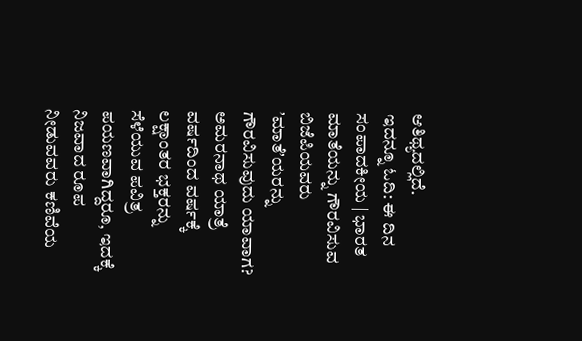ಆತಿಥ್ಯದಲ್ಲಿದೆ.
ಇದನ್ನೂ ಓದಿ: ಈ ದಿನ ಸಂಪಾದಕೀಯ | ಭಾರತ ಮಾತೆಯನ್ನು ಗೌರವಿಸುವ ಬಿಜೆಪಿಯವರು ʼಮಾತೆʼಯರನ್ನು ಗೌರವಿಸುವುದು ಯಾವಾಗ?
ಅಮರನಾಥ ಯಾತ್ರೆ ವರ್ಷದಿಂದ ವರ್ಷಕ್ಕೆ ಲಕ್ಷಾಂತರ ಭಕ್ತರನ್ನು ಸೆಳೆಯುವ ಪವಿತ್ರ ಪಯಣವಾಗಿದ್ದರೂ, ಇದಕ್ಕೆ ನಿಜವಾದ ರೂಪ ನೀಡುವವರು ಕಣಿವೆಯ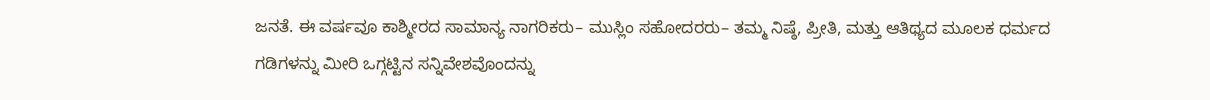ಜನತೆ. ಈ ವರ್ಷವೂ ಕಾಶ್ಮೀರದ ಸಾಮಾನ್ಯ ನಾಗರಿಕರು– ಮುಸ್ಲಿಂ ಸಹೋದರರು– ತಮ್ಮ ನಿಷ್ಠೆ, ಪ್ರೀತಿ, ಮತ್ತು ಆತಿಥ್ಯದ ಮೂಲಕ ಧರ್ಮದ ಗಡಿಗಳನ್ನು ಮೀರಿ ಒಗ್ಗಟ್ಟಿನ ಸನ್ನಿವೇಶವೊಂದನ್ನು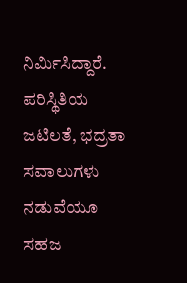ನಿರ್ಮಿಸಿದ್ದಾರೆ. ಪರಿಸ್ಥಿತಿಯ ಜಟಿಲತೆ, ಭದ್ರತಾ ಸವಾಲುಗಳು ನಡುವೆಯೂ ಸಹಜ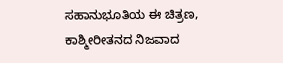ಸಹಾನುಭೂತಿಯ ಈ ಚಿತ್ರಣ, ಕಾಶ್ಮೀರೀತನದ ನಿಜವಾದ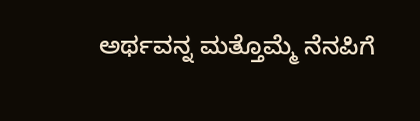ಅರ್ಥವನ್ನ ಮತ್ತೊಮ್ಮೆ ನೆನಪಿಗೆ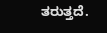ತರುತ್ತದೆ.